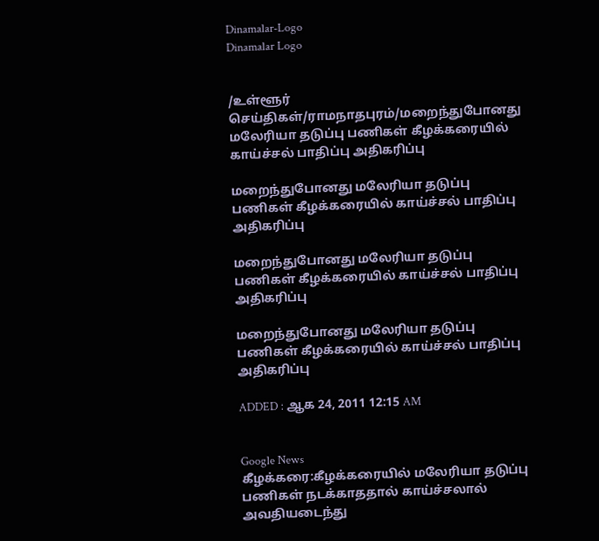Dinamalar-Logo
Dinamalar Logo


/உள்ளூர் செய்திகள்/ராமநாதபுரம்/மறைந்துபோனது மலேரியா தடுப்பு பணிகள் கீழக்கரையில் காய்ச்சல் பாதிப்பு அதிகரிப்பு

மறைந்துபோனது மலேரியா தடுப்பு பணிகள் கீழக்கரையில் காய்ச்சல் பாதிப்பு அதிகரிப்பு

மறைந்துபோனது மலேரியா தடுப்பு பணிகள் கீழக்கரையில் காய்ச்சல் பாதிப்பு அதிகரிப்பு

மறைந்துபோனது மலேரியா தடுப்பு பணிகள் கீழக்கரையில் காய்ச்சல் பாதிப்பு அதிகரிப்பு

ADDED : ஆக 24, 2011 12:15 AM


Google News
கீழக்கரை:கீழக்கரையில் மலேரியா தடுப்பு பணிகள் நடக்காததால் காய்ச்சலால் அவதியடைந்து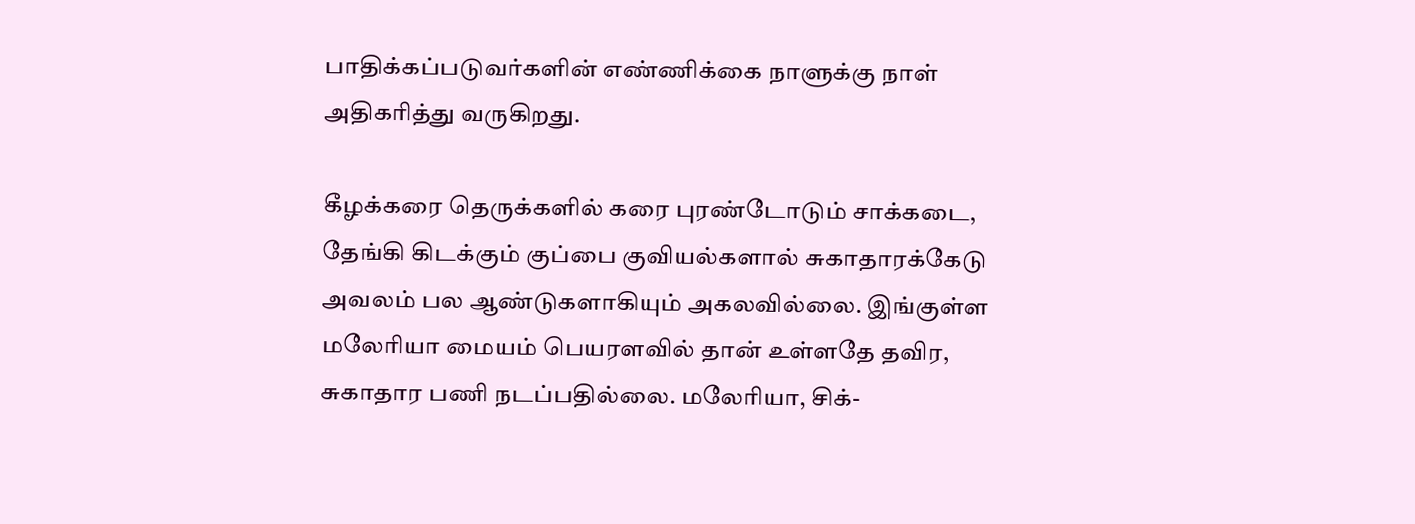பாதிக்கப்படுவர்களின் எண்ணிக்கை நாளுக்கு நாள் அதிகரித்து வருகிறது.

கீழக்கரை தெருக்களில் கரை புரண்டோடும் சாக்கடை, தேங்கி கிடக்கும் குப்பை குவியல்களால் சுகாதாரக்கேடு அவலம் பல ஆண்டுகளாகியும் அகலவில்லை. இங்குள்ள மலேரியா மையம் பெயரளவில் தான் உள்ளதே தவிர, சுகாதார பணி நடப்பதில்லை. மலேரியா, சிக்-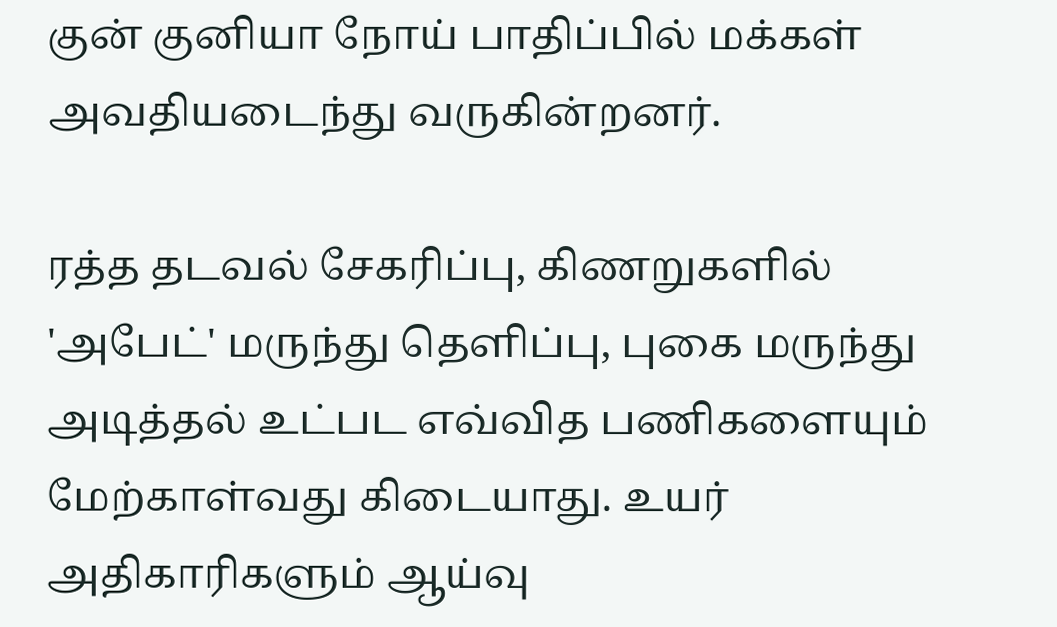குன் குனியா நோய் பாதிப்பில் மக்கள் அவதியடைந்து வருகின்றனர்.

ரத்த தடவல் சேகரிப்பு, கிணறுகளில் 'அபேட்' மருந்து தெளிப்பு, புகை மருந்து அடித்தல் உட்பட எவ்வித பணிகளையும் மேற்காள்வது கிடையாது. உயர் அதிகாரிகளும் ஆய்வு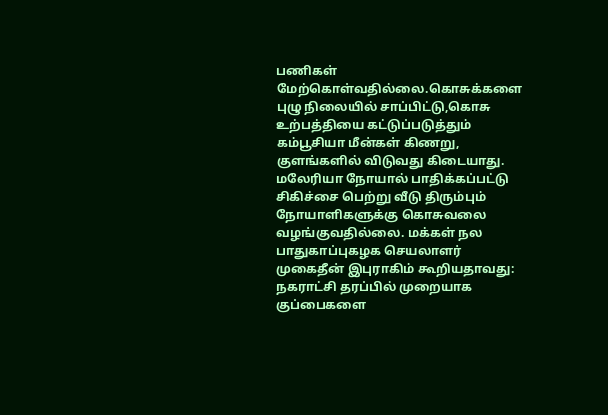பணிகள் மேற்கொள்வதில்லை.கொசுக்களை புழு நிலையில் சாப்பிட்டு,கொசு உற்பத்தியை கட்டுப்படுத்தும் கம்பூசியா மீன்கள் கிணறு, குளங்களில் விடுவது கிடையாது. மலேரியா நோயால் பாதிக்கப்பட்டு சிகிச்சை பெற்று வீடு திரும்பும் நோயாளிகளுக்கு கொசுவலை வழங்குவதில்லை. மக்கள் நல பாதுகாப்புகழக செயலாளர் முகைதீன் இபுராகிம் கூறியதாவது: நகராட்சி தரப்பில் முறையாக குப்பைகளை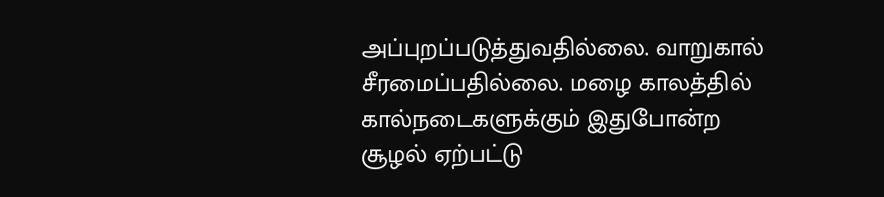அப்புறப்படுத்துவதில்லை. வாறுகால் சீரமைப்பதில்லை. மழை காலத்தில் கால்நடைகளுக்கும் இதுபோன்ற சூழல் ஏற்பட்டு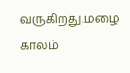வருகிறது.மழை காலம்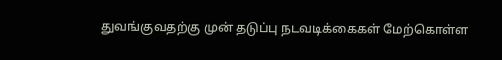துவங்குவதற்கு முன் தடுப்பு நடவடிக்கைகள் மேற்கொள்ள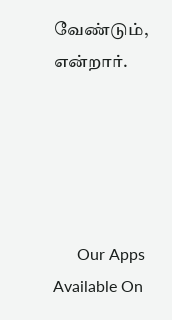வேண்டும், என்றார்.





      Our Apps Available On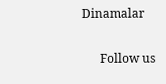Dinamalar

      Follow us